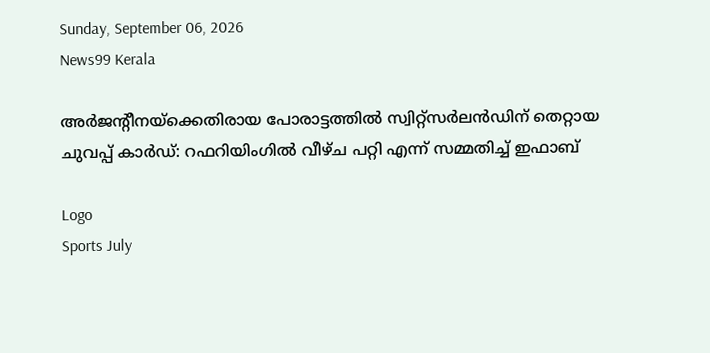Sunday, September 06, 2026
News99 Kerala

അർജന്റീനയ്ക്കെതിരായ പോരാട്ടത്തിൽ സ്വിറ്റ്സർലൻഡിന് തെറ്റായ ചുവപ്പ് കാർഡ്: റഫറിയിംഗിൽ വീഴ്ച പറ്റി എന്ന് സമ്മതിച്ച് ഇഫാബ്

Logo
Sports July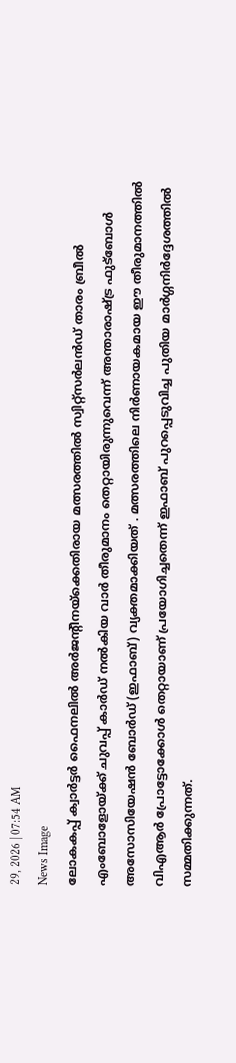29, 2026 | 07:54 AM
News Image
ലോകകപ്പ് ക്വാർട്ടർ ഫൈനലിൽ അർജന്റീനയ്ക്കെതിരായ മത്സരത്തിൽ സ്വിറ്റ്‌സർലൻഡ് താരം ബ്രീൽ എംബോളോയ്ക്ക് ചുവപ്പ് കാർഡ് നൽകിയ വാർ തീരുമാനം തെറ്റായിരുന്നുവെന്ന് അന്താരാഷ്ട്ര ഫുട്ബോൾ അസോസിയേഷൻ ബോർഡ് (ഇഫാബ്) വ്യക്തമാക്കിയത് . മത്സരത്തിലെ നിർണായകമായ ഈ തീരുമാനത്തിൽ വിഎആർ പ്രോട്ടോക്കോൾ തെറ്റായാണ് പ്രയോഗിച്ചതെന്ന് ഇഫാബ് പുറപ്പെടുവിച്ച പുതിയ മാർഗ്ഗനിർദ്ദേശത്തിൽ സമ്മതിക്കുന്നത്.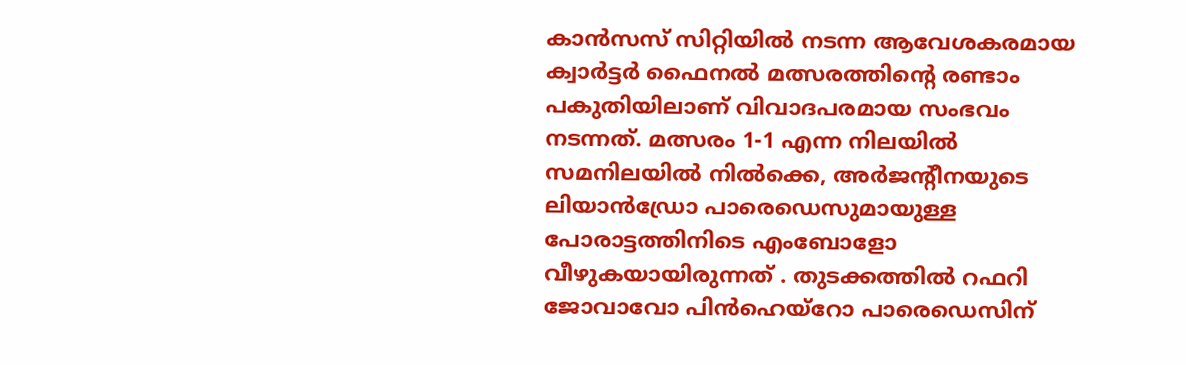കാൻസസ് സിറ്റിയിൽ നടന്ന ആവേശകരമായ ക്വാർട്ടർ ഫൈനൽ മത്സരത്തിന്റെ രണ്ടാം പകുതിയിലാണ് വിവാദപരമായ സംഭവം നടന്നത്. മത്സരം 1-1 എന്ന നിലയിൽ സമനിലയിൽ നിൽക്കെ, അർജന്റീനയുടെ ലിയാൻഡ്രോ പാരെഡെസുമായുള്ള പോരാട്ടത്തിനിടെ എംബോളോ വീഴുകയായിരുന്നത് . തുടക്കത്തിൽ റഫറി ജോവാവോ പിൻഹെയ്റോ പാരെഡെസിന്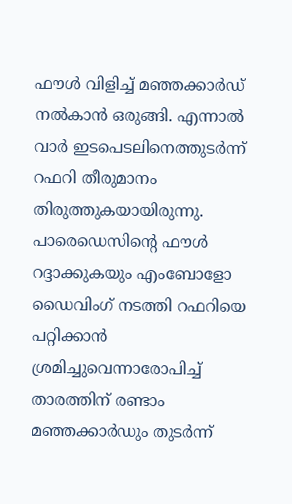ഫൗൾ വിളിച്ച് മഞ്ഞക്കാർഡ് നൽകാൻ ഒരുങ്ങി. എന്നാൽ വാർ ഇടപെടലിനെത്തുടർന്ന് റഫറി തീരുമാനം തിരുത്തുകയായിരുന്നു. പാരെഡെസിന്റെ ഫൗൾ റദ്ദാക്കുകയും എംബോളോ ഡൈവിംഗ് നടത്തി റഫറിയെ പറ്റിക്കാൻ ശ്രമിച്ചുവെന്നാരോപിച്ച് താരത്തിന് രണ്ടാം മഞ്ഞക്കാർഡും തുടർന്ന്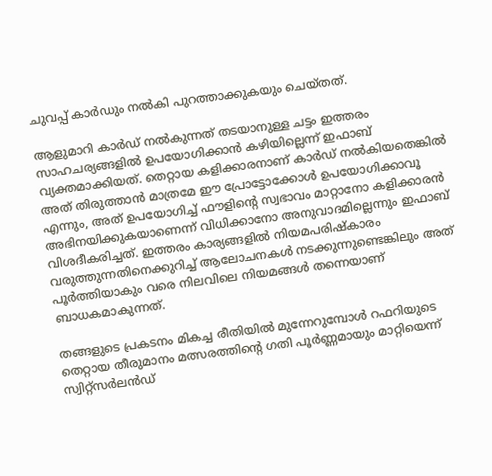ചുവപ്പ് കാർഡും നൽകി പുറത്താക്കുകയും ചെയ്തത്.

ആളുമാറി കാർഡ് നൽകുന്നത് തടയാനുള്ള ചട്ടം ഇത്തരം സാഹചര്യങ്ങളിൽ ഉപയോഗിക്കാൻ കഴിയില്ലെന്ന് ഇഫാബ് വ്യക്തമാക്കിയത്. തെറ്റായ കളിക്കാരനാണ് കാർഡ് നൽകിയതെങ്കിൽ അത് തിരുത്താൻ മാത്രമേ ഈ പ്രോട്ടോക്കോൾ ഉപയോഗിക്കാവൂ എന്നും, അത് ഉപയോഗിച്ച് ഫൗളിന്റെ സ്വഭാവം മാറ്റാനോ കളിക്കാരൻ അഭിനയിക്കുകയാണെന്ന് വിധിക്കാനോ അനുവാദമില്ലെന്നും ഇഫാബ് വിശദീകരിച്ചത്. ഇത്തരം കാര്യങ്ങളിൽ നിയമപരിഷ്കാരം വരുത്തുന്നതിനെക്കുറിച്ച് ആലോചനകൾ നടക്കുന്നുണ്ടെങ്കിലും അത് പൂർത്തിയാകും വരെ നിലവിലെ നിയമങ്ങൾ തന്നെയാണ് ബാധകമാകുന്നത്.

തങ്ങളുടെ പ്രകടനം മികച്ച രീതിയിൽ മുന്നേറുമ്പോൾ റഫറിയുടെ തെറ്റായ തീരുമാനം മത്സരത്തിന്റെ ഗതി പൂർണ്ണമായും മാറ്റിയെന്ന് സ്വിറ്റ്‌സർലൻഡ്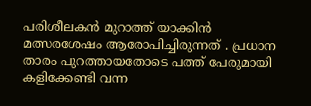പരിശീലകൻ മുറാത്ത് യാക്കിൻ മത്സരശേഷം ആരോപിച്ചിരുന്നത് . പ്രധാന താരം പുറത്തായതോടെ പത്ത് പേരുമായി കളിക്കേണ്ടി വന്ന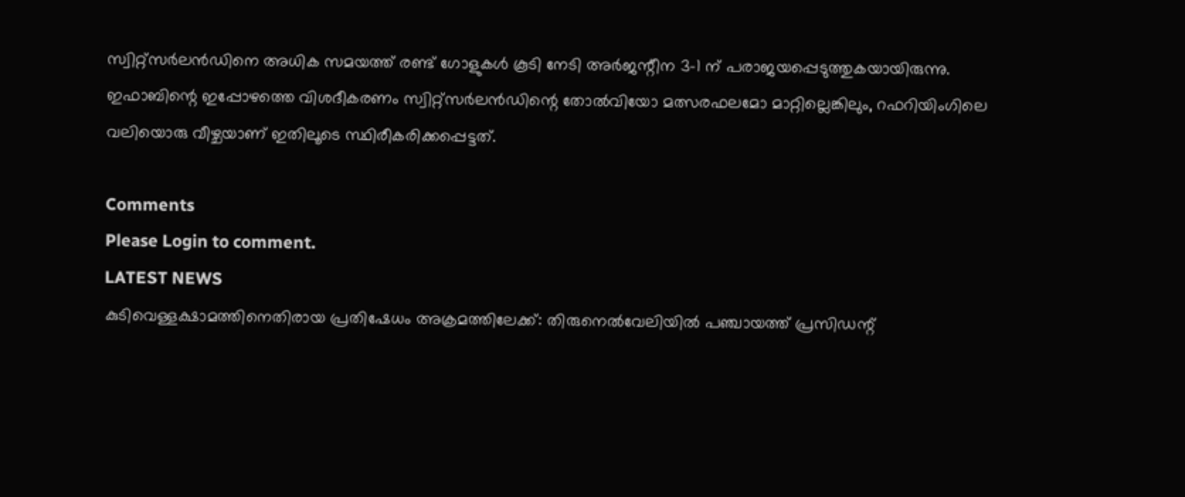സ്വിറ്റ്‌സർലൻഡിനെ അധിക സമയത്ത് രണ്ട് ഗോളുകൾ കൂടി നേടി അർജന്റീന 3-1 ന് പരാജയപ്പെടുത്തുകയായിരുന്നു. ഇഫാബിന്റെ ഇപ്പോഴത്തെ വിശദീകരണം സ്വിറ്റ്‌സർലൻഡിന്റെ തോൽവിയോ മത്സരഫലമോ മാറ്റില്ലെങ്കിലും, റഫറിയിംഗിലെ വലിയൊരു വീഴ്ചയാണ് ഇതിലൂടെ സ്ഥിരീകരിക്കപ്പെട്ടത്.

Comments
Please Login to comment.
LATEST NEWS
കുടിവെള്ളക്ഷാമത്തിനെതിരായ പ്രതിഷേധം അക്രമത്തിലേക്ക്: തിരുനെൽവേലിയിൽ പഞ്ചായത്ത് പ്രസിഡന്റ്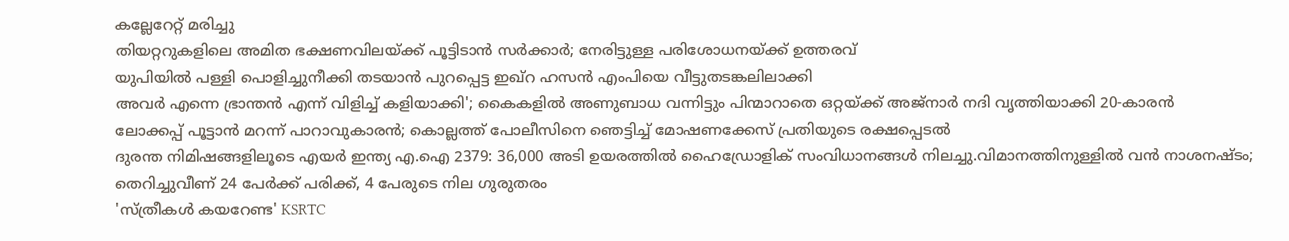കല്ലേറേറ്റ് മരിച്ചു
തിയറ്ററുകളിലെ അമിത ഭക്ഷണവിലയ്ക്ക് പൂട്ടിടാൻ സർക്കാർ; നേരിട്ടുള്ള പരിശോധനയ്‌ക്ക് ഉത്തരവ്
യുപിയിൽ പള്ളി പൊളിച്ചുനീക്കി തടയാൻ പുറപ്പെട്ട ഇഖ്റ ഹസൻ എംപിയെ വീട്ടുതടങ്കലിലാക്കി
അവർ എന്നെ ഭ്രാന്തൻ എന്ന് വിളിച്ച് കളിയാക്കി'; കൈകളിൽ അണുബാധ വന്നിട്ടും പിന്മാറാതെ ഒറ്റയ്ക്ക് അജ്നാർ നദി വൃത്തിയാക്കി 20-കാരൻ
ലോക്കപ്പ് പൂട്ടാൻ മറന്ന് പാറാവുകാരൻ; കൊല്ലത്ത് പോലീസിനെ ഞെട്ടിച്ച് മോഷണക്കേസ് പ്രതിയുടെ രക്ഷപ്പെടൽ
ദുരന്ത നിമിഷങ്ങളിലൂടെ എയർ ഇന്ത്യ എ.ഐ 2379: 36,000 അടി ഉയരത്തിൽ ഹൈഡ്രോളിക് സംവിധാനങ്ങൾ നിലച്ചു.വിമാനത്തിനുള്ളിൽ വൻ നാശനഷ്ടം; തെറിച്ചുവീണ് 24 പേർക്ക് പരിക്ക്, 4 പേരുടെ നില ഗുരുതരം
'സ്ത്രീകൾ കയറേണ്ട' KSRTC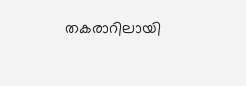തകരാറിലായി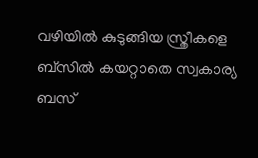വഴിയിൽ കുടുങ്ങിയ സ്ത്രീകളെ ബ്‌സിൽ കയറ്റാതെ സ്വകാര്യ ബസ്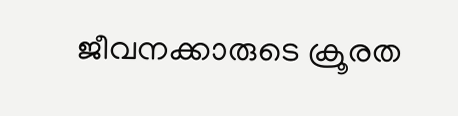ജീവനക്കാരുടെ ക്രൂരത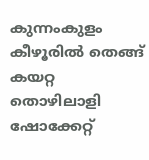കുന്നംകുളം കീഴൂരിൽ തെങ്ങ് കയറ്റ തൊഴിലാളി ഷോക്കേറ്റ്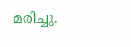മരിച്ചു.